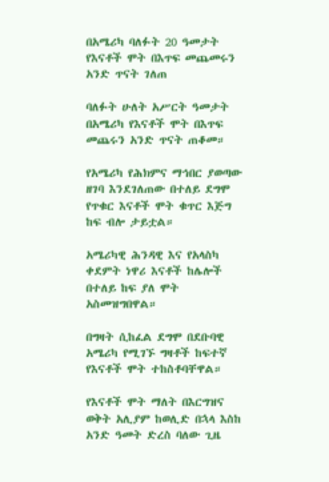በአሜሪካ ባለፉት 20 ዓመታት የእናቶች ሞት በእጥፍ መጨመሩን አንድ ጥናት ገለጠ

ባለፉት ሁለት አሥርት ዓመታት በአሜሪካ የእናቶች ሞት በእጥፍ መጨሩን አንድ ጥናት ጠቆመ።

የአሜሪካ የሕክምና ማኅበር ያወጣው ዘገባ እንደገለጠው በተለይ ደግሞ የጥቁር እናቶች ሞት ቁጥር እጅግ ከፍ ብሎ ታይቷል።

አሜሪካዊ ሕንዳዊ እና የአላስካ ቀደምት ነዋሪ እናቶች ከሌሎች በተለይ ከፍ ያለ ሞት አስመዝግበዋል።

በግዛት ሲከፈል ደግሞ በደቡባዊ አሜሪካ የሚገኙ ግዛቶች ከፍተኛ የእናቶች ሞት ተከስቶባቸዋል።

የእናቶች ሞት ማለት በእርግዝና ወቅት አሊያም ከወሊድ በኋላ እስከ አንድ ዓመት ድረስ ባለው ጊዜ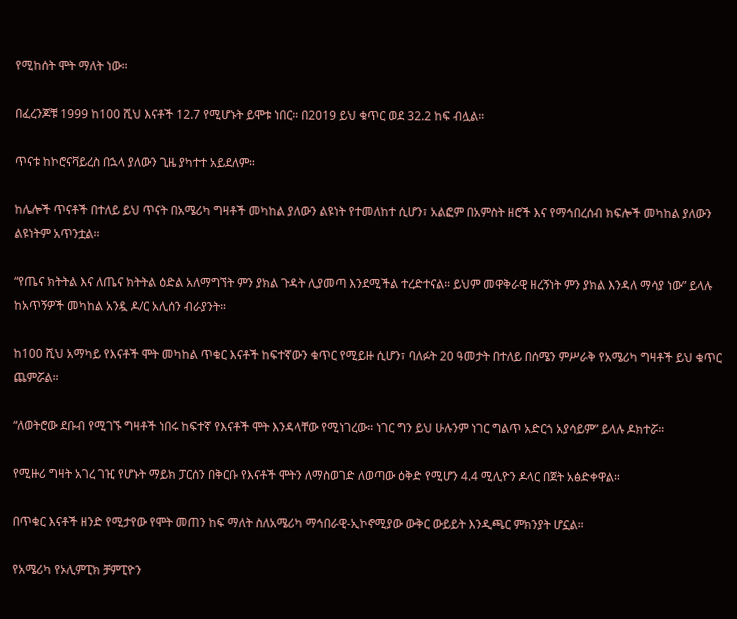የሚከሰት ሞት ማለት ነው።

በፈረንጆቹ 1999 ከ100 ሺህ እናቶች 12.7 የሚሆኑት ይሞቱ ነበር። በ2019 ይህ ቁጥር ወደ 32.2 ከፍ ብሏል።

ጥናቱ ከኮሮናቫይረስ በኋላ ያለውን ጊዜ ያካተተ አይደለም።

ከሌሎች ጥናቶች በተለይ ይህ ጥናት በአሜሪካ ግዛቶች መካከል ያለውን ልዩነት የተመለከተ ሲሆን፣ አልፎም በአምስት ዘሮች እና የማኅበረሰብ ክፍሎች መካከል ያለውን ልዩነትም አጥንቷል።

“የጤና ክትትል እና ለጤና ክትትል ዕድል አለማግኘት ምን ያክል ጉዳት ሊያመጣ እንደሚችል ተረድተናል። ይህም መዋቅራዊ ዘረኝነት ምን ያክል እንዳለ ማሳያ ነው” ይላሉ ከአጥኝዎች መካከል አንዷ ዶ/ር አሊሰን ብራያንት።

ከ100 ሺህ አማካይ የእናቶች ሞት መካከል ጥቁር እናቶች ከፍተኛውን ቁጥር የሚይዙ ሲሆን፣ ባለፉት 20 ዓመታት በተለይ በሰሜን ምሥራቅ የአሜሪካ ግዛቶች ይህ ቁጥር ጨምሯል።

“ለወትሮው ደቡብ የሚገኙ ግዛቶች ነበሩ ከፍተኛ የእናቶች ሞት እንዳላቸው የሚነገረው። ነገር ግን ይህ ሁሉንም ነገር ግልጥ አድርጎ አያሳይም” ይላሉ ዶክተሯ።

የሚዙሪ ግዛት አገረ ገዢ የሆኑት ማይክ ፓርሰን በቅርቡ የእናቶች ሞትን ለማስወገድ ለወጣው ዕቅድ የሚሆን 4.4 ሚሊዮን ዶላር በጀት አፅድቀዋል።

በጥቁር እናቶች ዘንድ የሚታየው የሞት መጠን ከፍ ማለት ስለአሜሪካ ማኅበራዊ-ኢኮኖሚያው ውቅር ውይይት እንዲጫር ምክንያት ሆኗል።

የአሜሪካ የኦሊምፒክ ቻምፒዮን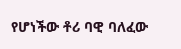የሆነችው ቶሪ ባዊ ባለፈው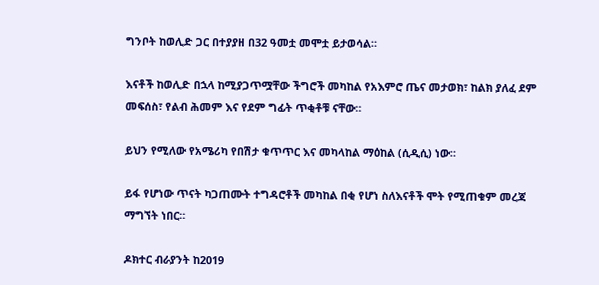ግንቦት ከወሊድ ጋር በተያያዘ በ32 ዓመቷ መሞቷ ይታወሳል።

እናቶች ከወሊድ በኋላ ከሚያጋጥሟቸው ችግሮች መካከል የአእምሮ ጤና መታወክ፣ ከልክ ያለፈ ደም መፍሰስ፣ የልብ ሕመም እና የደም ግፊት ጥቂቶቹ ናቸው።

ይህን የሚለው የአሜሪካ የበሽታ ቁጥጥር እና መካላከል ማዕከል (ሲዲሲ) ነው።

ይፋ የሆነው ጥናት ካጋጠሙት ተግዳሮቶች መካከል በቂ የሆነ ስለእናቶች ሞት የሚጠቁም መረጃ ማግኘት ነበር።

ዶክተር ብራያንት ከ2019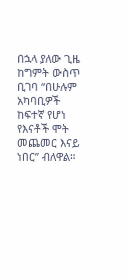በኋላ ያለው ጊዜ ከግምት ውስጥ ቢገባ “በሁሉም አካባቢዎች ከፍተኛ የሆነ የእናቶች ሞት መጨመር እናይ ነበር” ብለዋል።